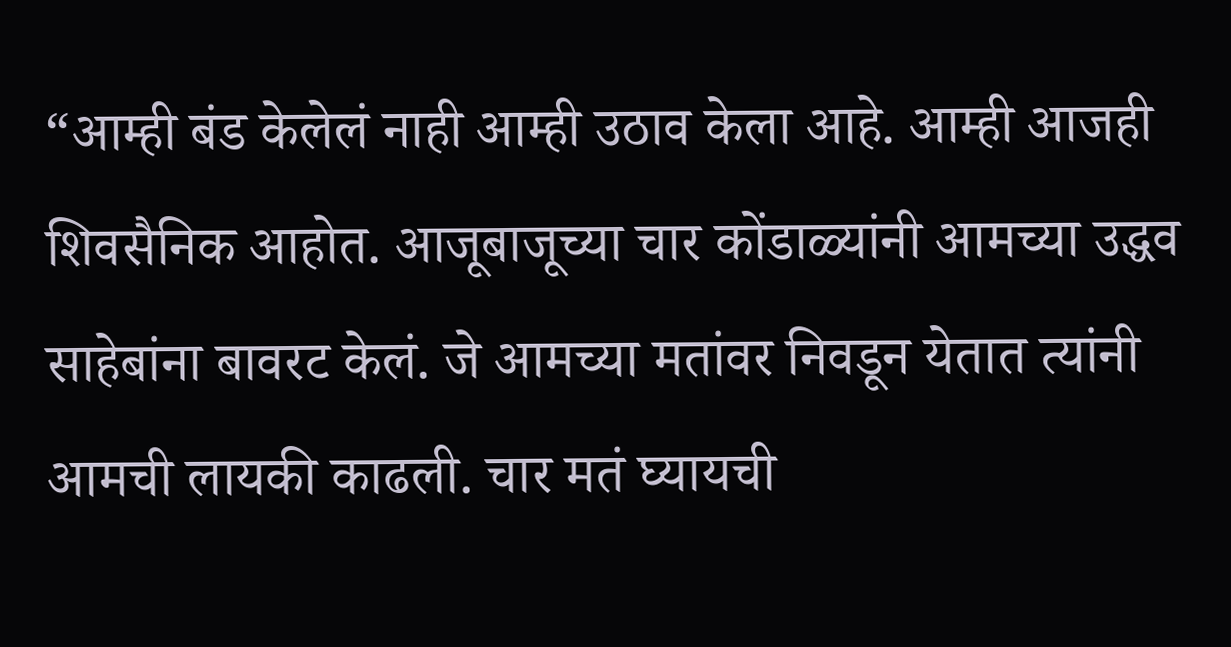“आम्ही बंड केलेलं नाही आम्ही उठाव केला आहे. आम्ही आजही शिवसैनिक आहोत. आजूबाजूच्या चार कोंडाळ्यांनी आमच्या उद्धव साहेबांना बावरट केलं. जे आमच्या मतांवर निवडून येतात त्यांनी आमची लायकी काढली. चार मतं घ्यायची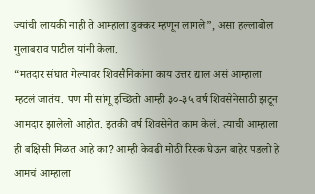ज्यांची लायकी नाही ते आम्हाला डुक्कर म्हणून लागले”, असा हल्लाबोल गुलाबराव पाटील यांनी केला.
“मतदार संघात गेल्यावर शिवसैनिकांना काय उत्तर द्याल असं आम्हाला म्हटलं जातंय. पण मी सांगू इच्छितो आम्ही ३०-३५ वर्ष शिवसेनेसाठी झटून आमदार झालेलो आहोत. इतकी वर्ष शिवसेनेत काम केलं. त्याची आम्हाला ही बक्षिसी मिळत आहे का? आम्ही केवढी मोठी रिस्क घेऊन बाहेर पडलो हे आमचं आम्हाला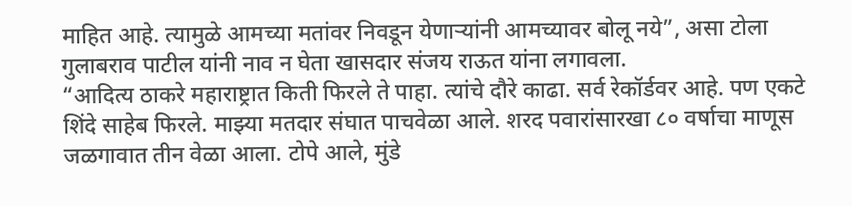माहित आहे. त्यामुळे आमच्या मतांवर निवडून येणाऱ्यांनी आमच्यावर बोलू नये”, असा टोला गुलाबराव पाटील यांनी नाव न घेता खासदार संजय राऊत यांना लगावला.
“आदित्य ठाकरे महाराष्ट्रात किती फिरले ते पाहा. त्यांचे दौरे काढा. सर्व रेकॉर्डवर आहे. पण एकटे शिंदे साहेब फिरले. माझ्या मतदार संघात पाचवेळा आले. शरद पवारांसारखा ८० वर्षाचा माणूस जळगावात तीन वेळा आला. टोपे आले, मुंडे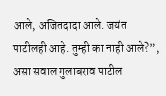आले, अजितदादा आले. जयंत पाटीलही आहे. तुम्ही का नाही आले?”, असा सवाल गुलाबराव पाटील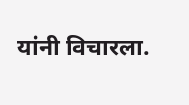यांनी विचारला.